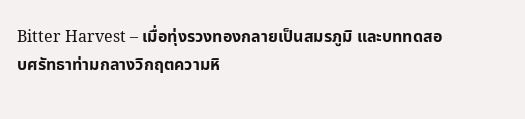Bitter Harvest – เมื่อทุ่งรวงทองกลายเป็นสมรภูมิ และบททดสอบศรัทธาท่ามกลางวิกฤตความหิ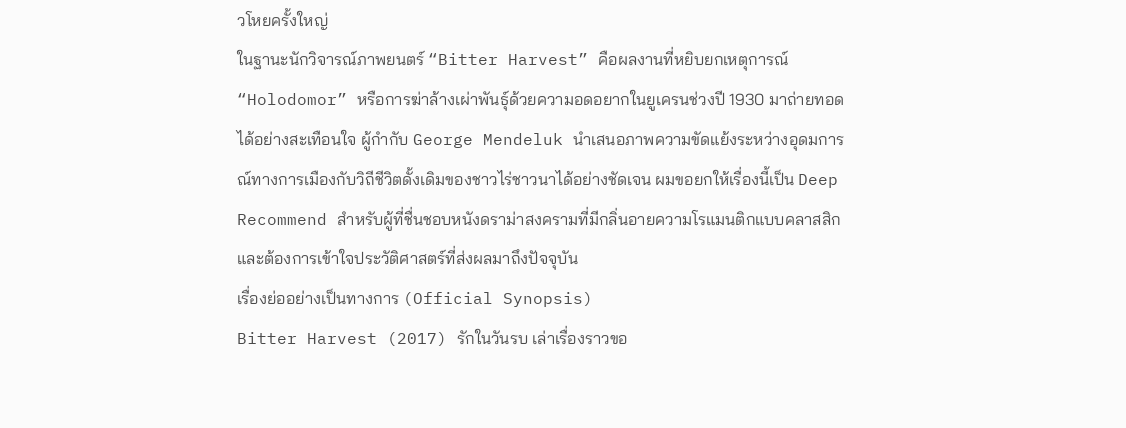วโหยครั้งใหญ่
ในฐานะนักวิจารณ์ภาพยนตร์ “Bitter Harvest” คือผลงานที่หยิบยกเหตุการณ์ “Holodomor” หรือการฆ่าล้างเผ่าพันธุ์ด้วยความอดอยากในยูเครนช่วงปี 1930 มาถ่ายทอดได้อย่างสะเทือนใจ ผู้กำกับ George Mendeluk นำเสนอภาพความขัดแย้งระหว่างอุดมการณ์ทางการเมืองกับวิถีชีวิตดั้งเดิมของชาวไร่ชาวนาได้อย่างชัดเจน ผมขอยกให้เรื่องนี้เป็น Deep Recommend สำหรับผู้ที่ชื่นชอบหนังดราม่าสงครามที่มีกลิ่นอายความโรแมนติกแบบคลาสสิก และต้องการเข้าใจประวัติศาสตร์ที่ส่งผลมาถึงปัจจุบัน
เรื่องย่ออย่างเป็นทางการ (Official Synopsis)
Bitter Harvest (2017) รักในวันรบ เล่าเรื่องราวขอ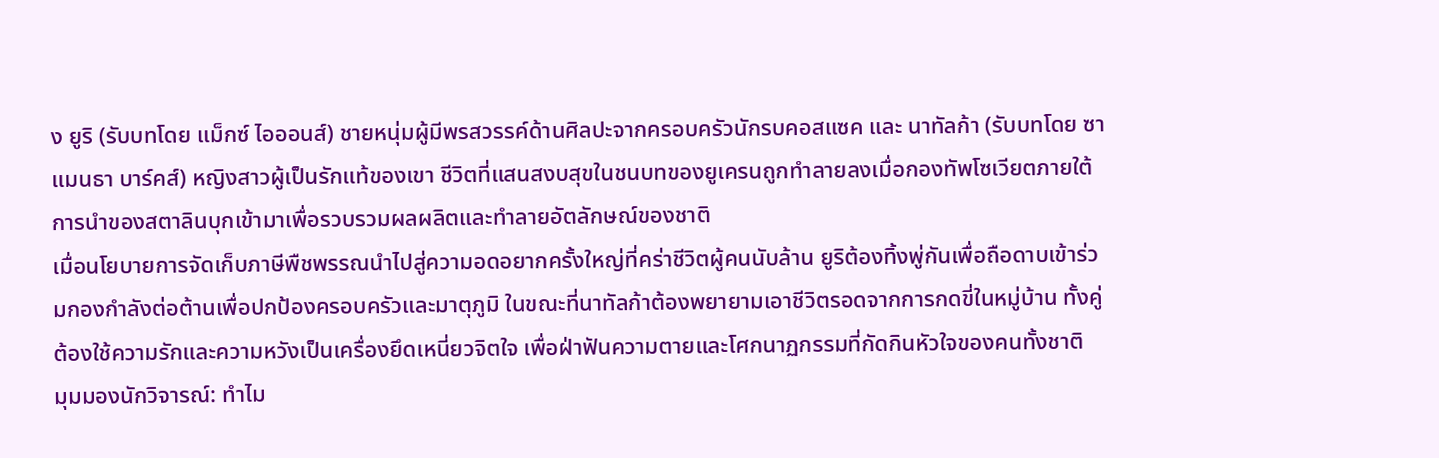ง ยูริ (รับบทโดย แม็กซ์ ไอออนส์) ชายหนุ่มผู้มีพรสวรรค์ด้านศิลปะจากครอบครัวนักรบคอสแซค และ นาทัลก้า (รับบทโดย ซาแมนธา บาร์คส์) หญิงสาวผู้เป็นรักแท้ของเขา ชีวิตที่แสนสงบสุขในชนบทของยูเครนถูกทำลายลงเมื่อกองทัพโซเวียตภายใต้การนำของสตาลินบุกเข้ามาเพื่อรวบรวมผลผลิตและทำลายอัตลักษณ์ของชาติ
เมื่อนโยบายการจัดเก็บภาษีพืชพรรณนำไปสู่ความอดอยากครั้งใหญ่ที่คร่าชีวิตผู้คนนับล้าน ยูริต้องทิ้งพู่กันเพื่อถือดาบเข้าร่วมกองกำลังต่อต้านเพื่อปกป้องครอบครัวและมาตุภูมิ ในขณะที่นาทัลก้าต้องพยายามเอาชีวิตรอดจากการกดขี่ในหมู่บ้าน ทั้งคู่ต้องใช้ความรักและความหวังเป็นเครื่องยึดเหนี่ยวจิตใจ เพื่อฝ่าฟันความตายและโศกนาฏกรรมที่กัดกินหัวใจของคนทั้งชาติ
มุมมองนักวิจารณ์: ทำไม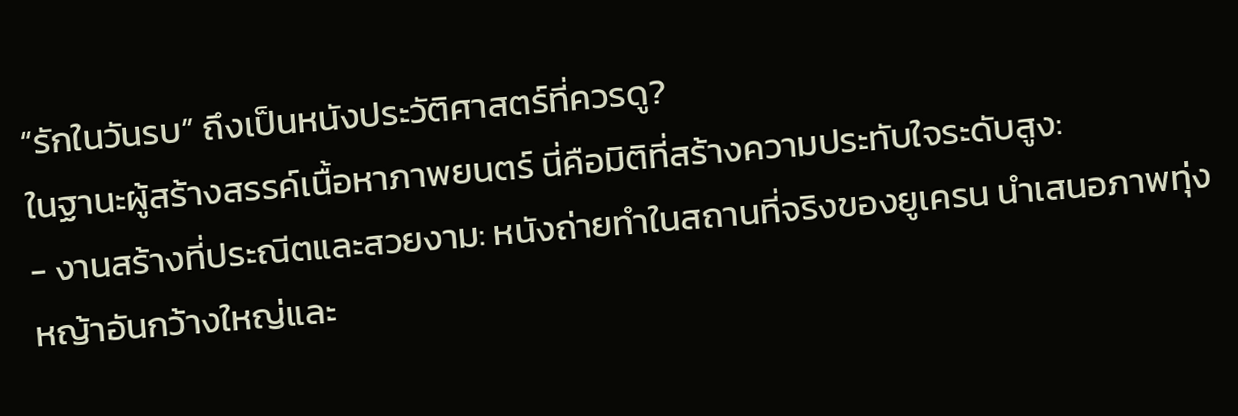“รักในวันรบ” ถึงเป็นหนังประวัติศาสตร์ที่ควรดู?
ในฐานะผู้สร้างสรรค์เนื้อหาภาพยนตร์ นี่คือมิติที่สร้างความประทับใจระดับสูง:
- งานสร้างที่ประณีตและสวยงาม: หนังถ่ายทำในสถานที่จริงของยูเครน นำเสนอภาพทุ่งหญ้าอันกว้างใหญ่และ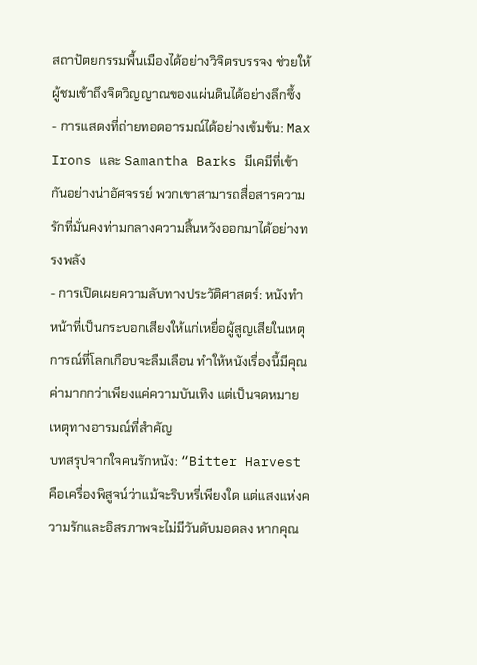สถาปัตยกรรมพื้นเมืองได้อย่างวิจิตรบรรจง ช่วยให้ผู้ชมเข้าถึงจิตวิญญาณของแผ่นดินได้อย่างลึกซึ้ง
- การแสดงที่ถ่ายทอดอารมณ์ได้อย่างเข้มข้น: Max Irons และ Samantha Barks มีเคมีที่เข้ากันอย่างน่าอัศจรรย์ พวกเขาสามารถสื่อสารความรักที่มั่นคงท่ามกลางความสิ้นหวังออกมาได้อย่างทรงพลัง
- การเปิดเผยความลับทางประวัติศาสตร์: หนังทำหน้าที่เป็นกระบอกเสียงให้แก่เหยื่อผู้สูญเสียในเหตุการณ์ที่โลกเกือบจะลืมเลือน ทำให้หนังเรื่องนี้มีคุณค่ามากกว่าเพียงแค่ความบันเทิง แต่เป็นจดหมายเหตุทางอารมณ์ที่สำคัญ
บทสรุปจากใจคนรักหนัง: “Bitter Harvest คือเครื่องพิสูจน์ว่าแม้จะริบหรี่เพียงใด แต่แสงแห่งความรักและอิสรภาพจะไม่มีวันดับมอดลง หากคุณ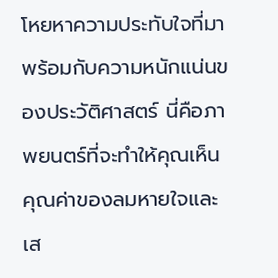โหยหาความประทับใจที่มาพร้อมกับความหนักแน่นของประวัติศาสตร์ นี่คือภาพยนตร์ที่จะทำให้คุณเห็นคุณค่าของลมหายใจและเส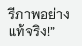รีภาพอย่างแท้จริง!”